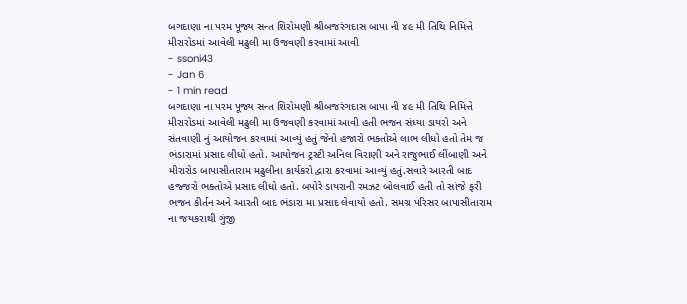બગદાણા ના પરમ પૂજ્ય સન્ત શિરોમણી શ્રીબજરંગદાસ બાપા ની ૪૯ મી તિથિ નિમિત્તે મીરારોડમાં આવેલી મઢુલી મા ઉજવણી કરવામાં આવી
- ssoni43
- Jan 6
- 1 min read
બગદાણા ના પરમ પૂજ્ય સન્ત શિરોમણી શ્રીબજરંગદાસ બાપા ની ૪૯ મી તિથિ નિમિત્તે મીરારોડમાં આવેલી મઢુલી મા ઉજવણી કરવામાં આવી હતી ભજન સંધ્યા ડાયરો અને સંતવાણી નું આયોજન કરવામાં આવ્યું હતું જેનો હજારો ભક્તોએ લાભ લીધો હતો તેમ જ ભંડારામાં પ્રસાદ લીધો હતો. આયોજન ટ્રસ્ટી અનિલ વિરાણી અને રાજુભાઈ લીંબાણી અને મીરારોડ બાપાસીતારામ મઢુલીના કાર્યકરો દ્વારા કરવામાં આવ્યું હતું.સવારે આરતી બાદ હજ્જરો ભક્તોએ પ્રસાદ લીધો હતો. બપોરે ડાયરાની રમઝટ બોલવાઈ હતી તો સાંજે ફરી ભજન કીર્તન અને આરતી બાદ ભંડારા મા પ્રસાદ લેવાયો હતો. સમગ્ર પરિસર બાપાસીતારામ ના જયકરાથી ગુંજી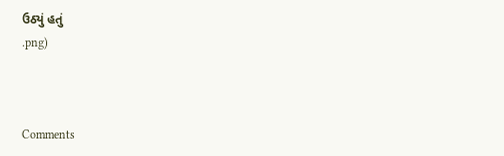ઉઠ્યું હતું
.png)



Comments